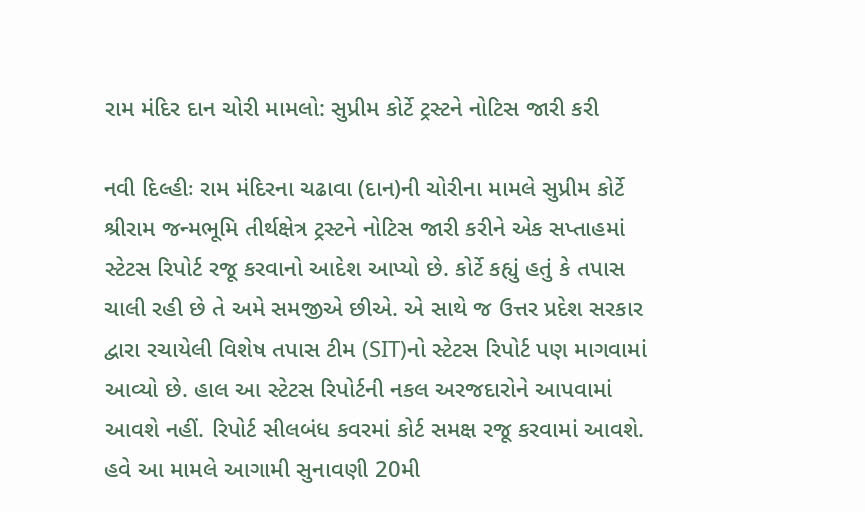રામ મંદિર દાન ચોરી મામલો: સુપ્રીમ કોર્ટે ટ્રસ્ટને નોટિસ જારી કરી

નવી દિલ્હીઃ રામ મંદિરના ચઢાવા (દાન)ની ચોરીના મામલે સુપ્રીમ કોર્ટે શ્રીરામ જન્મભૂમિ તીર્થક્ષેત્ર ટ્રસ્ટને નોટિસ જારી કરીને એક સપ્તાહમાં સ્ટેટસ રિપોર્ટ રજૂ કરવાનો આદેશ આપ્યો છે. કોર્ટે કહ્યું હતું કે તપાસ ચાલી રહી છે તે અમે સમજીએ છીએ. એ સાથે જ ઉત્તર પ્રદેશ સરકાર દ્વારા રચાયેલી વિશેષ તપાસ ટીમ (SIT)નો સ્ટેટસ રિપોર્ટ પણ માગવામાં આવ્યો છે. હાલ આ સ્ટેટસ રિપોર્ટની નકલ અરજદારોને આપવામાં આવશે નહીં. રિપોર્ટ સીલબંધ કવરમાં કોર્ટ સમક્ષ રજૂ કરવામાં આવશે. હવે આ મામલે આગામી સુનાવણી 20મી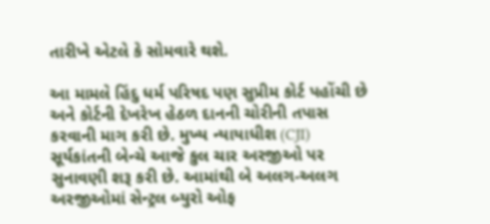તારીખે એટલે કે સોમવારે થશે.

આ મામલે હિંદુ ધર્મ પરિષદ પણ સુપ્રીમ કોર્ટ પહોંચી છે અને કોર્ટની દેખરેખ હેઠળ દાનની ચોરીની તપાસ કરવાની માગ કરી છે. મુખ્ય ન્યાયાધીશ (CJI) સૂર્યકાંતની બેન્ચે આજે કુલ ચાર અરજીઓ પર સુનાવણી શરૂ કરી છે. આમાંથી બે અલગ-અલગ અરજીઓમાં સેન્ટ્રલ બ્યુરો ઓફ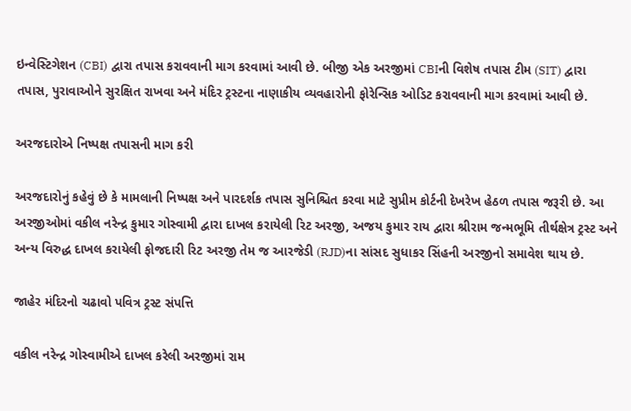ઇન્વેસ્ટિગેશન (CBI) દ્વારા તપાસ કરાવવાની માગ કરવામાં આવી છે. બીજી એક અરજીમાં CBIની વિશેષ તપાસ ટીમ (SIT) દ્વારા તપાસ, પુરાવાઓને સુરક્ષિત રાખવા અને મંદિર ટ્રસ્ટના નાણાકીય વ્યવહારોની ફોરેન્સિક ઓડિટ કરાવવાની માગ કરવામાં આવી છે.

અરજદારોએ નિષ્પક્ષ તપાસની માગ કરી

અરજદારોનું કહેવું છે કે મામલાની નિષ્પક્ષ અને પારદર્શક તપાસ સુનિશ્ચિત કરવા માટે સુપ્રીમ કોર્ટની દેખરેખ હેઠળ તપાસ જરૂરી છે. આ અરજીઓમાં વકીલ નરેન્દ્ર કુમાર ગોસ્વામી દ્વારા દાખલ કરાયેલી રિટ અરજી, અજય કુમાર રાય દ્વારા શ્રીરામ જન્મભૂમિ તીર્થક્ષેત્ર ટ્રસ્ટ અને અન્ય વિરુદ્ધ દાખલ કરાયેલી ફોજદારી રિટ અરજી તેમ જ આરજેડી (RJD)ના સાંસદ સુધાકર સિંહની અરજીનો સમાવેશ થાય છે.

જાહેર મંદિરનો ચઢાવો પવિત્ર ટ્રસ્ટ સંપત્તિ

વકીલ નરેન્દ્ર ગોસ્વામીએ દાખલ કરેલી અરજીમાં રામ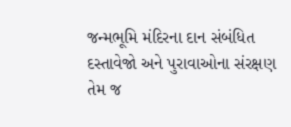જન્મભૂમિ મંદિરના દાન સંબંધિત દસ્તાવેજો અને પુરાવાઓના સંરક્ષણ તેમ જ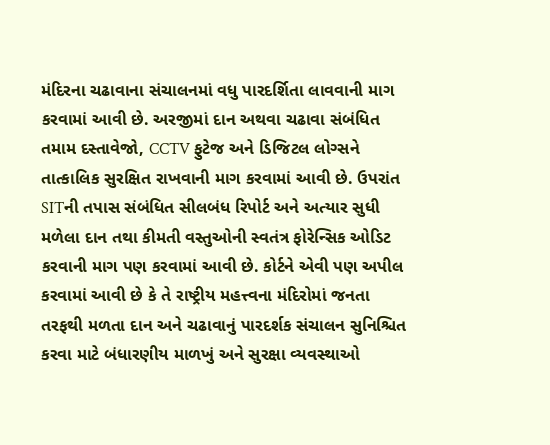મંદિરના ચઢાવાના સંચાલનમાં વધુ પારદર્શિતા લાવવાની માગ કરવામાં આવી છે. અરજીમાં દાન અથવા ચઢાવા સંબંધિત તમામ દસ્તાવેજો, CCTV ફુટેજ અને ડિજિટલ લોગ્સને તાત્કાલિક સુરક્ષિત રાખવાની માગ કરવામાં આવી છે. ઉપરાંત SITની તપાસ સંબંધિત સીલબંધ રિપોર્ટ અને અત્યાર સુધી મળેલા દાન તથા કીમતી વસ્તુઓની સ્વતંત્ર ફોરેન્સિક ઓડિટ કરવાની માગ પણ કરવામાં આવી છે. કોર્ટને એવી પણ અપીલ કરવામાં આવી છે કે તે રાષ્ટ્રીય મહત્ત્વના મંદિરોમાં જનતા તરફથી મળતા દાન અને ચઢાવાનું પારદર્શક સંચાલન સુનિશ્ચિત કરવા માટે બંધારણીય માળખું અને સુરક્ષા વ્યવસ્થાઓ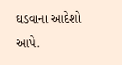ઘડવાના આદેશો આપે.